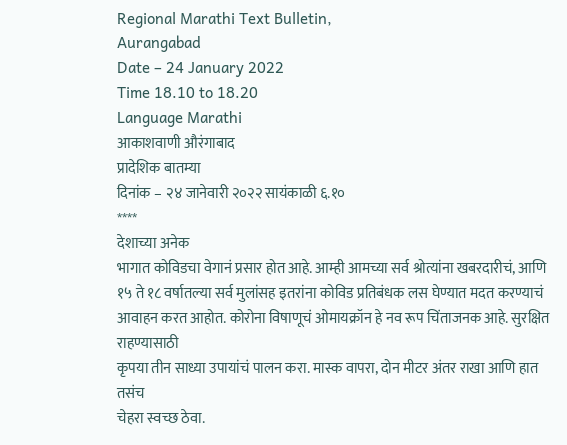Regional Marathi Text Bulletin,
Aurangabad
Date – 24 January 2022
Time 18.10 to 18.20
Language Marathi
आकाशवाणी औरंगाबाद
प्रादेशिक बातम्या
दिनांक – २४ जानेवारी २०२२ सायंकाळी ६.१०
****
देशाच्या अनेक
भागात कोविडचा वेगानं प्रसार होत आहे. आम्ही आमच्या सर्व श्रोत्यांना खबरदारीचं, आणि
१५ ते १८ वर्षातल्या सर्व मुलांसह इतरांना कोविड प्रतिबंधक लस घेण्यात मदत करण्याचं
आवाहन करत आहोत. कोरोना विषाणूचं ओमायक्रॉन हे नव रूप चिंताजनक आहे. सुरक्षित राहण्यासाठी
कृपया तीन साध्या उपायांचं पालन करा. मास्क वापरा, दोन मीटर अंतर राखा आणि हात तसंच
चेहरा स्वच्छ ठेवा.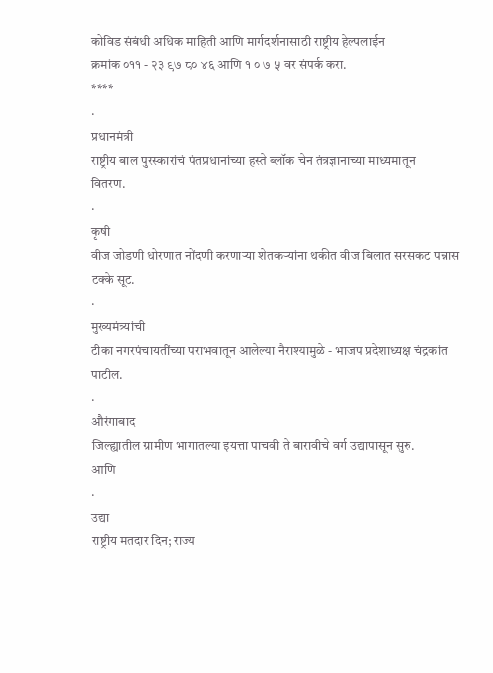कोविड संबंधी अधिक माहिती आणि मार्गदर्शनासाठी राष्ट्रीय हेल्पलाईन
क्रमांक ०११ - २३ ९७ ८० ४६ आणि १ ० ७ ५ वर संपर्क करा.
****
·
प्रधानमंत्री
राष्ट्रीय बाल पुरस्कारांचं पंतप्रधानांच्या हस्ते ब्लॉक चेन तंत्रज्ञानाच्या माध्यमातून
वितरण.
·
कृषी
वीज जोडणी धोरणात नोंदणी करणाऱ्या शेतकऱ्यांना थकीत वीज बिलात सरसकट पन्नास टक्के सूट.
·
मुख्यमंत्र्यांची
टीका नगरपंचायतींच्या पराभवातून आलेल्या नैराश्यामुळे - भाजप प्रदेशाध्यक्ष चंद्रकांत
पाटील.
·
औरंगाबाद
जिल्ह्यातील ग्रामीण भागातल्या इयत्ता पाचवी ते बारावीचे वर्ग उद्यापासून सुरु.
आणि
·
उद्या
राष्ट्रीय मतदार दिन; राज्य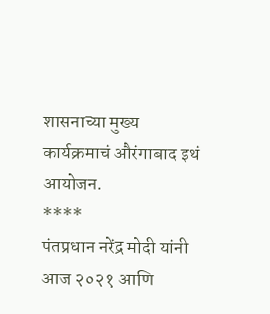शासनाच्या मुख्य कार्यक्रमाचं औरंगाबाद इथं आयोजन.
****
पंतप्रधान नरेंद्र मोदी यांनी
आज २०२१ आणि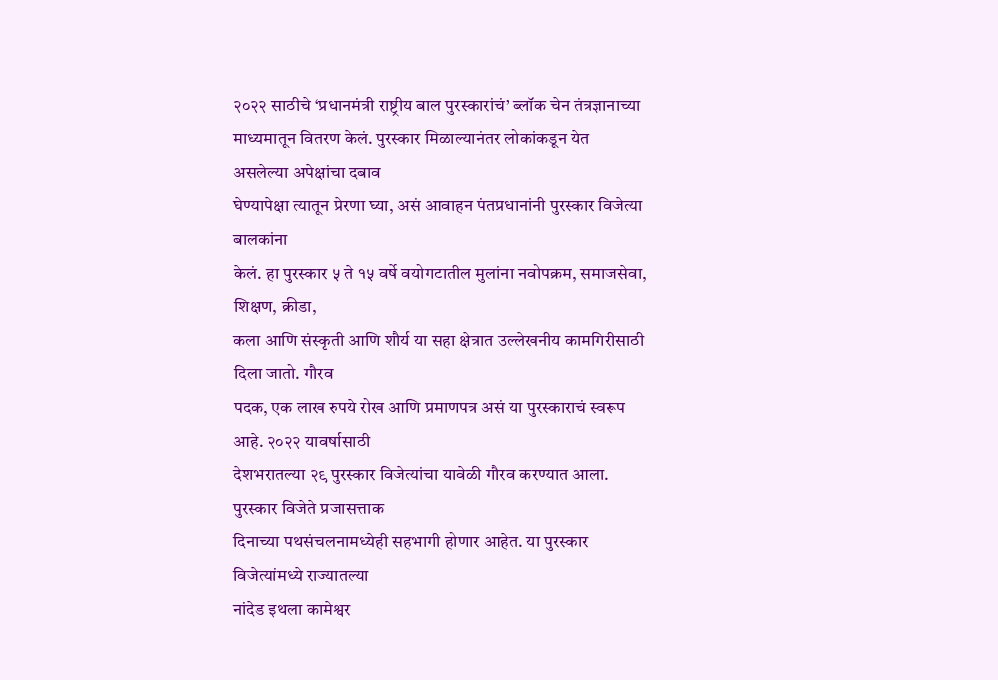२०२२ साठीचे ‘प्रधानमंत्री राष्ट्रीय बाल पुरस्कारांचं’ ब्लॉक चेन तंत्रज्ञानाच्या
माध्यमातून वितरण केलं. पुरस्कार मिळाल्यानंतर लोकांकडून येत असलेल्या अपेक्षांचा दबाव
घेण्यापेक्षा त्यातून प्रेरणा घ्या, असं आवाहन पंतप्रधानांनी पुरस्कार विजेत्या बालकांना
केलं. हा पुरस्कार ५ ते १५ वर्षे वयोगटातील मुलांना नवोपक्रम, समाजसेवा, शिक्षण, क्रीडा,
कला आणि संस्कृती आणि शौर्य या सहा क्षेत्रात उल्लेखनीय कामगिरीसाठी दिला जातो. गौरव
पदक, एक लाख रुपये रोख आणि प्रमाणपत्र असं या पुरस्काराचं स्वरूप आहे. २०२२ यावर्षासाठी
देशभरातल्या २९ पुरस्कार विजेत्यांचा यावेळी गौरव करण्यात आला. पुरस्कार विजेते प्रजासत्ताक
दिनाच्या पथसंचलनामध्येही सहभागी होणार आहेत. या पुरस्कार विजेत्यांमध्ये राज्यातल्या
नांदेड इथला कामेश्वर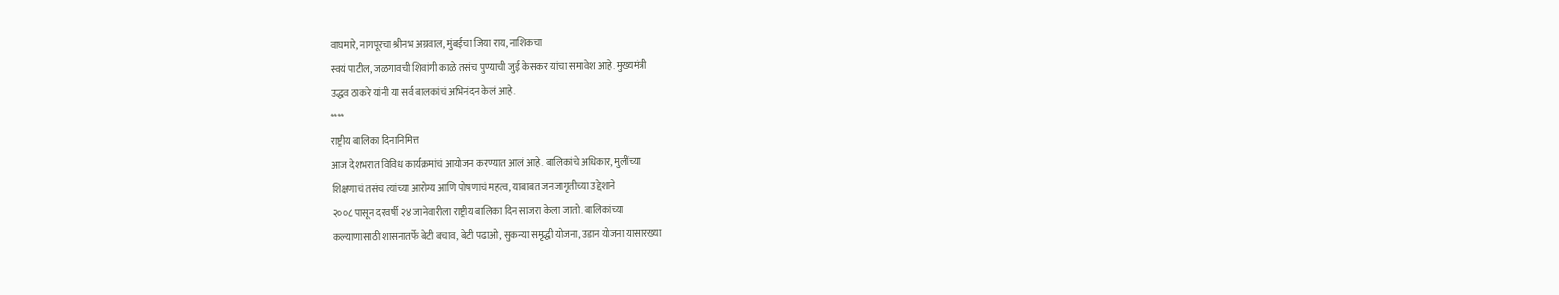वाघमारे, नागपूरचा श्रीनभ अग्रवाल, मुंबईचा जिया राय, नाशिकचा
स्वयं पाटील, जळगावची शिवांगी काळे तसंच पुण्याची जुई केसकर यांचा समावेश आहे. मुख्यमंत्री
उद्धव ठाकरे यांनी या सर्व बालकांचं अभिनंदन केलं आहे.
****
राष्ट्रीय बालिका दिनानिमित्त
आज देशभरात विविध कार्यक्रमांचं आयोजन करण्यात आलं आहे. बालिकांचे अधिकार, मुलींच्या
शिक्षणाचं तसंच त्यांच्या आरोग्य आणि पोषणाचं महत्व, याबाबत जनजागृतीच्या उद्देशाने
२००८ पासून दरवर्षी २४ जानेवारीला राष्ट्रीय बालिका दिन साजरा केला जातो. बालिकांच्या
कल्याणासाठी शासनातर्फे बेटी बचाव, बेटी पढाओ, सुकन्या समृद्धी योजना, उडान योजना यासारख्या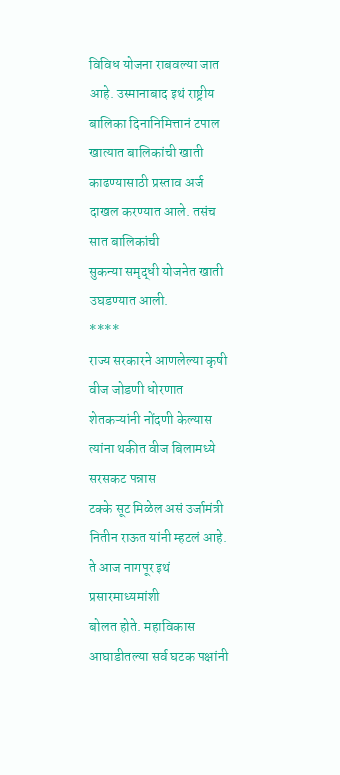विविध योजना राबवल्या जात आहे. उस्मानाबाद इथं राष्ट्रीय बालिका दिनानिमित्तानं टपाल
खात्यात बालिकांची खाती काढण्यासाठी प्रस्ताव अर्ज दाखल करण्यात आले. तसंच सात बालिकांची
सुकन्या समृद्धी योजनेत खाती उघडण्यात आली.
****
राज्य सरकारने आणलेल्या कृषी
वीज जोडणी धोरणात शेतकऱ्यांनी नोंदणी केल्यास त्यांना थकीत वीज बिलामध्ये सरसकट पन्नास
टक्के सूट मिळेल असं उर्जामंत्री नितीन राऊत यांनी म्हटलं आहे. ते आज नागपूर इथं प्रसारमाध्यमांशी
बोलत होते. महाविकास आघाडीतल्या सर्व घटक पक्षांनी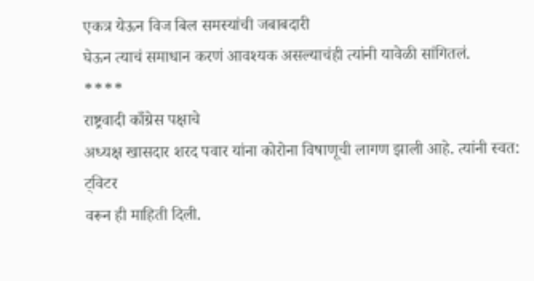एकत्र येऊन विज बिल समस्यांची जबाबदारी
घेऊन त्याचं समाधान करणं आवश्यक असल्याचंही त्यांनी यावेळी सांगितलं.
****
राष्ट्रवादी काँग्रेस पक्षाचे
अध्यक्ष खासदार शरद पवार यांना कोरोना विषाणूची लागण झाली आहे. त्यांनी स्वत: ट्विटर
वरून ही माहिती दिली.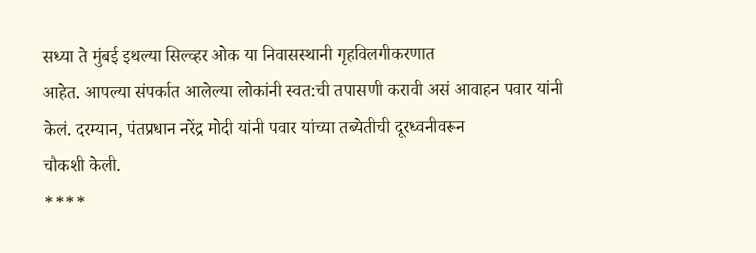सध्या ते मुंबई इथल्या सिल्व्हर ओक या निवासस्थानी गृहविलगीकरणात
आहेत. आपल्या संपर्कात आलेल्या लोकांनी स्वत:ची तपासणी करावी असं आवाहन पवार यांनी
केलं. दरम्यान, पंतप्रधान नरेंद्र मोदी यांनी पवार यांच्या तब्येतीची दूरध्वनीवरून
चौकशी केली.
****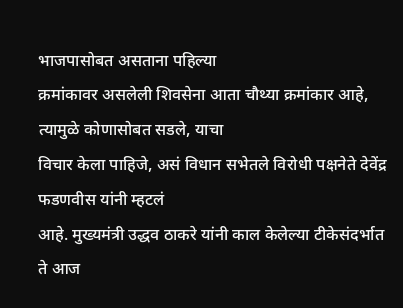भाजपासोबत असताना पहिल्या
क्रमांकावर असलेली शिवसेना आता चौथ्या क्रमांकार आहे, त्यामुळे कोणासोबत सडले, याचा
विचार केला पाहिजे, असं विधान सभेतले विरोधी पक्षनेते देवेंद्र फडणवीस यांनी म्हटलं
आहे. मुख्यमंत्री उद्धव ठाकरे यांनी काल केलेल्या टीकेसंदर्भात ते आज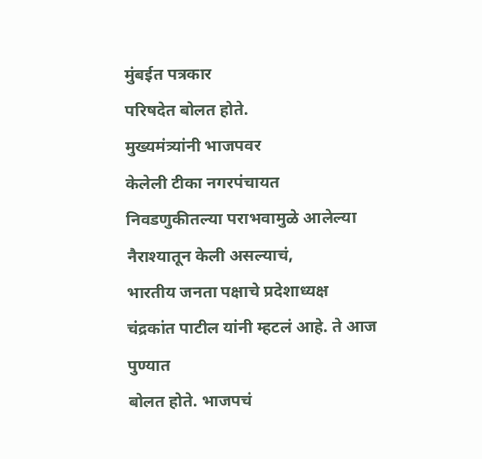मुंबईत पत्रकार
परिषदेत बोलत होते.
मुख्यमंत्र्यांनी भाजपवर
केलेली टीका नगरपंचायत निवडणुकीतल्या पराभवामुळे आलेल्या नैराश्यातून केली असल्याचं,
भारतीय जनता पक्षाचे प्रदेशाध्यक्ष चंद्रकांत पाटील यांनी म्हटलं आहे. ते आज पुण्यात
बोलत होते. भाजपचं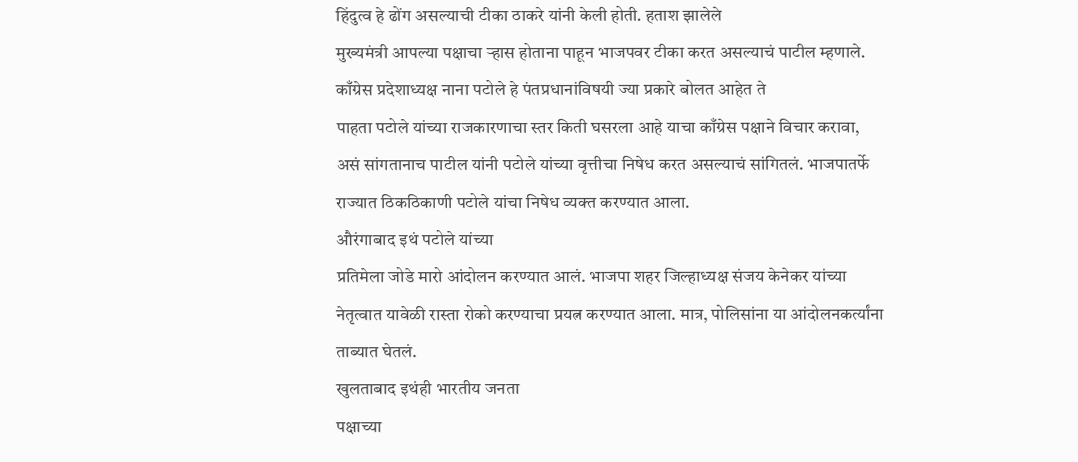हिंदुत्व हे ढोंग असल्याची टीका ठाकरे यांनी केली होती. हताश झालेले
मुख्यमंत्री आपल्या पक्षाचा ऱ्हास होताना पाहून भाजपवर टीका करत असल्याचं पाटील म्हणाले.
काँग्रेस प्रदेशाध्यक्ष नाना पटोले हे पंतप्रधानांविषयी ज्या प्रकारे बोलत आहेत ते
पाहता पटोले यांच्या राजकारणाचा स्तर किती घसरला आहे याचा काँग्रेस पक्षाने विचार करावा,
असं सांगतानाच पाटील यांनी पटोले यांच्या वृत्तीचा निषेध करत असल्याचं सांगितलं. भाजपातर्फे
राज्यात ठिकठिकाणी पटोले यांचा निषेध व्यक्त करण्यात आला.
औरंगाबाद इथं पटोले यांच्या
प्रतिमेला जोडे मारो आंदोलन करण्यात आलं. भाजपा शहर जिल्हाध्यक्ष संजय केनेकर यांच्या
नेतृत्वात यावेळी रास्ता रोको करण्याचा प्रयत्न करण्यात आला. मात्र, पोलिसांना या आंदोलनकर्त्यांना
ताब्यात घेतलं.
खुलताबाद इथंही भारतीय जनता
पक्षाच्या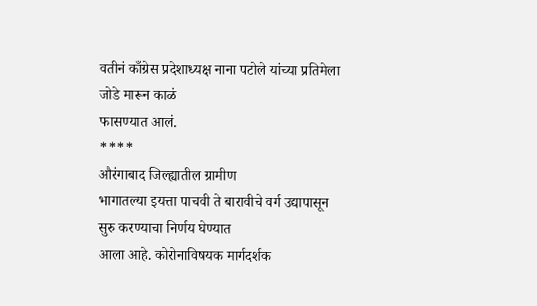वतीनं काँग्रेस प्रदेशाध्यक्ष नाना पटोले यांच्या प्रतिमेला जोडे मारून काळं
फासण्यात आलं.
****
औरंगाबाद जिल्ह्यातील ग्रामीण
भागातल्या इयत्ता पाचवी ते बारावीचे वर्ग उद्यापासून सुरु करण्याचा निर्णय घेण्यात
आला आहे. कोरोनाविषयक मार्गदर्शक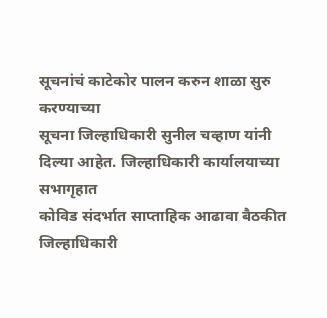सूचनांचं काटेकोर पालन करुन शाळा सुरु करण्याच्या
सूचना जिल्हाधिकारी सुनील चव्हाण यांनी दिल्या आहेत. जिल्हाधिकारी कार्यालयाच्या सभागृहात
कोविड संदर्भात साप्ताहिक आढावा बैठकीत जिल्हाधिकारी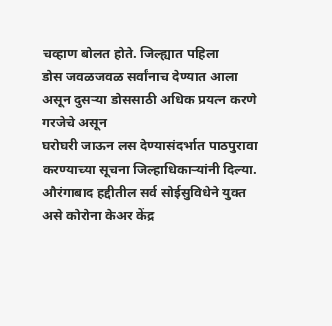चव्हाण बोलत होते. जिल्ह्यात पहिला
डोस जवळजवळ सर्वांनाच देण्यात आला असून दुसऱ्या डोससाठी अधिक प्रयत्न करणे गरजेचे असून
घरोघरी जाऊन लस देण्यासंदर्भात पाठपुरावा करण्याच्या सूचना जिल्हाधिकाऱ्यांनी दिल्या.
औरंगाबाद हद्दीतील सर्व सोईसुविधेने युक्त असे कोरोना केअर केंद्र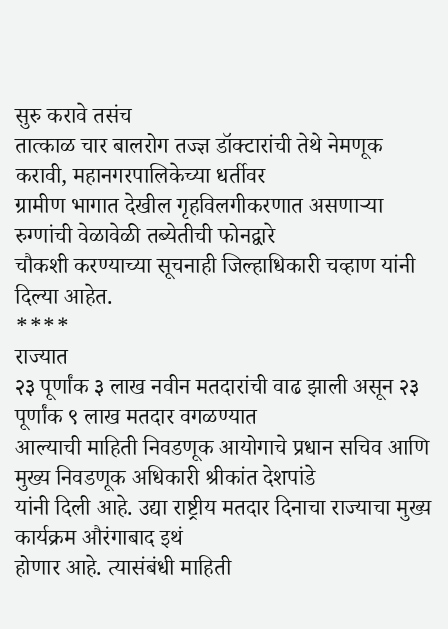सुरु करावे तसंच
तात्काळ चार बालरोग तज्ज्ञ डॉक्टारांची तेथे नेमणूक करावी, महानगरपालिकेच्या धर्तीवर
ग्रामीण भागात देखील गृहविलगीकरणात असणाऱ्या रुग्णांची वेळावेळी तब्येतीची फोनद्वारे
चौकशी करण्याच्या सूचनाही जिल्हाधिकारी चव्हाण यांनी दिल्या आहेत.
****
राज्यात
२३ पूर्णांक ३ लाख नवीन मतदारांची वाढ झाली असून २३ पूर्णांक ९ लाख मतदार वगळण्यात
आल्याची माहिती निवडणूक आयोगाचे प्रधान सचिव आणि मुख्य निवडणूक अधिकारी श्रीकांत देशपांडे
यांनी दिली आहे. उद्या राष्ट्रीय मतदार दिनाचा राज्याचा मुख्य कार्यक्रम औरंगाबाद इथं
होणार आहे. त्यासंबंधी माहिती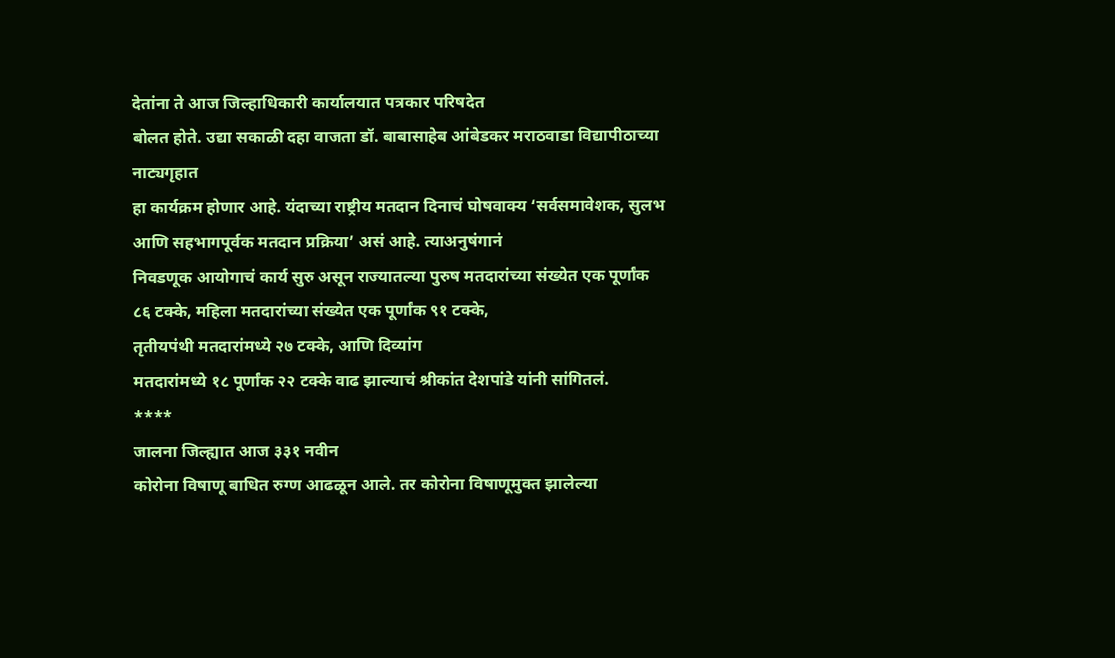देतांना ते आज जिल्हाधिकारी कार्यालयात पत्रकार परिषदेत
बोलत होते. उद्या सकाळी दहा वाजता डॉ. बाबासाहेब आंबेडकर मराठवाडा विद्यापीठाच्या नाट्यगृहात
हा कार्यक्रम होणार आहे. यंदाच्या राष्ट्रीय मतदान दिनाचं घोषवाक्य ‘सर्वसमावेशक, सुलभ
आणि सहभागपूर्वक मतदान प्रक्रिया’ असं आहे. त्याअनुषंगानं
निवडणूक आयोगाचं कार्य सुरु असून राज्यातल्या पुरुष मतदारांच्या संख्येत एक पूर्णांक
८६ टक्के, महिला मतदारांच्या संख्येत एक पूर्णांक ९१ टक्के,
तृतीयपंथी मतदारांमध्ये २७ टक्के, आणि दिव्यांग
मतदारांमध्ये १८ पूर्णांक २२ टक्के वाढ झाल्याचं श्रीकांत देशपांडे यांनी सांगितलं.
****
जालना जिल्ह्यात आज ३३१ नवीन
कोरोना विषाणू बाधित रुग्ण आढळून आले. तर कोरोना विषाणूमुक्त झालेल्या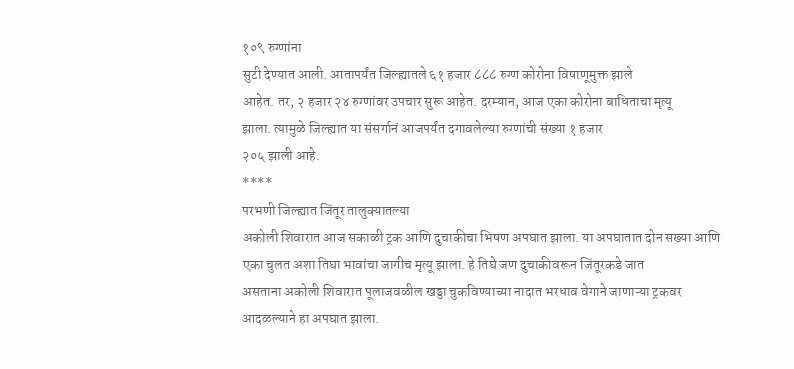१०९ रुग्णांना
सुटी देण्यात आली. आतापर्यंत जिल्ह्यातले ६१ हजार ८८८ रुग्ण कोरोना विषाणूमुक्त झाले
आहेत. तर, २ हजार २४ रुग्णांवर उपचार सुरू आहेत. दरम्यान, आज एका कोरोना बाधिताचा मृत्यू
झाला. त्यामुळे जिल्ह्यात या संसर्गानं आजपर्यंत दगावलेल्या रुग्णांची संख्या १ हजार
२०५ झाली आहे.
****
परभणी जिल्ह्यात जिंतूर तालुक्यातल्या
अकोली शिवारात आज सकाळी ट्रक आणि दुचाकीचा भिषण अपघात झाला. या अपघातात दोन सख्या आणि
एका चुलत अशा तिघा भावांचा जागीच मृत्यू झाला. हे तिघे जण दुचाकीवरून जिंतूरकडे जात
असताना अकोली शिवारात पूलाजवळील खड्डा चुकविण्याच्या नादात भरधाव वेगाने जाणाऱ्या ट्रकवर
आदळल्याने हा अपघात झाला.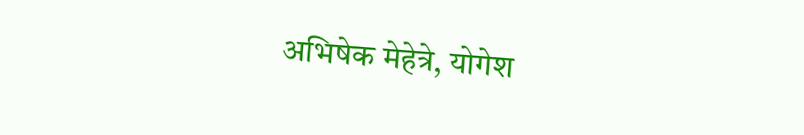अभिषेक मेहेत्रे, योगेश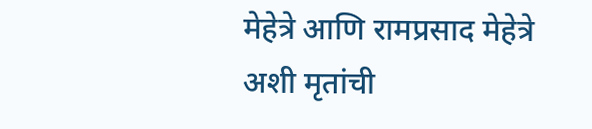मेहेत्रे आणि रामप्रसाद मेहेत्रे
अशी मृतांची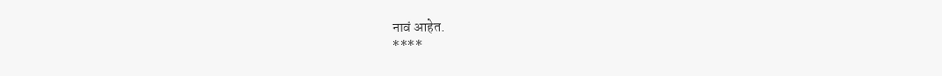नावं आहेत.
****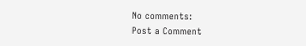No comments:
Post a Comment